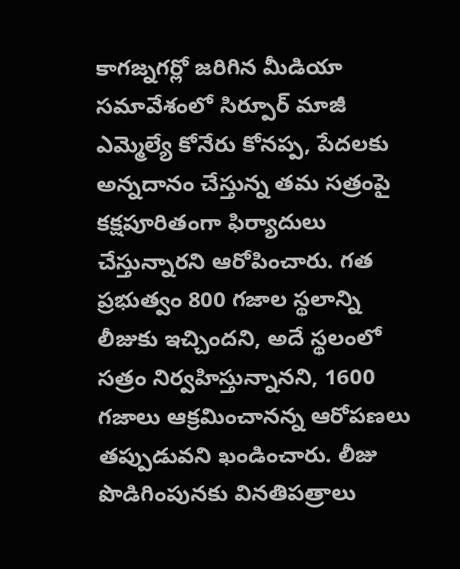కాగజ్నగర్లో జరిగిన మీడియా సమావేశంలో సిర్పూర్ మాజీ ఎమ్మెల్యే కోనేరు కోనప్ప, పేదలకు అన్నదానం చేస్తున్న తమ సత్రంపై కక్షపూరితంగా ఫిర్యాదులు చేస్తున్నారని ఆరోపించారు. గత ప్రభుత్వం 800 గజాల స్థలాన్ని లీజుకు ఇచ్చిందని, అదే స్థలంలో సత్రం నిర్వహిస్తున్నానని, 1600 గజాలు ఆక్రమించానన్న ఆరోపణలు తప్పుడువని ఖండించారు. లీజు పొడిగింపునకు వినతిపత్రాలు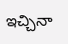ఇచ్చినా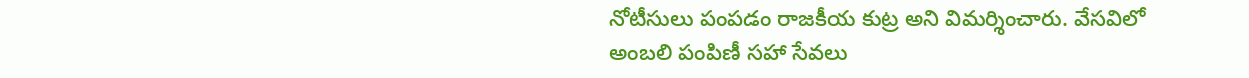నోటీసులు పంపడం రాజకీయ కుట్ర అని విమర్శించారు. వేసవిలో అంబలి పంపిణీ సహా సేవలు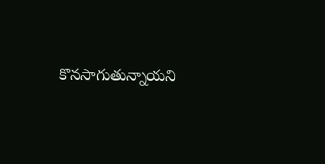కొనసాగుతున్నాయని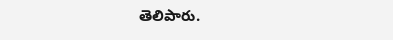తెలిపారు.